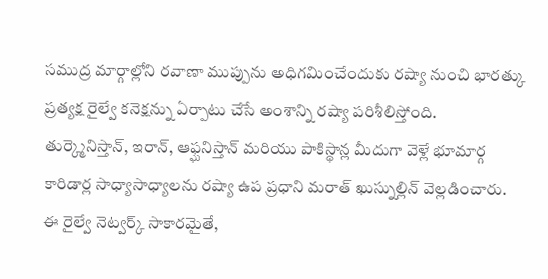సముద్ర మార్గాల్లోని రవాణా ముప్పును అధిగమించేందుకు రష్యా నుంచి భారత్కు ప్రత్యక్ష రైల్వే కనెక్షన్ను ఏర్పాటు చేసే అంశాన్ని రష్యా పరిశీలిస్తోంది.
తుర్క్మెనిస్తాన్, ఇరాన్, ఆఫ్ఘనిస్తాన్ మరియు పాకిస్థాన్ల మీదుగా వెళ్లే భూమార్గ కారిడార్ల సాధ్యాసాధ్యాలను రష్యా ఉప ప్రధాని మరాత్ ఖుస్నుల్లిన్ వెల్లడించారు.
ఈ రైల్వే నెట్వర్క్ సాకారమైతే,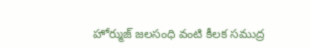హోర్ముజ్ జలసంధి వంటి కీలక సముద్ర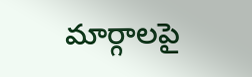మార్గాలపై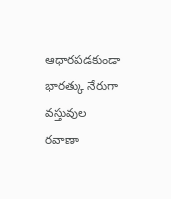ఆధారపడకుండా భారత్కు నేరుగా వస్తువుల రవాణా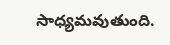సాధ్యమవుతుంది.